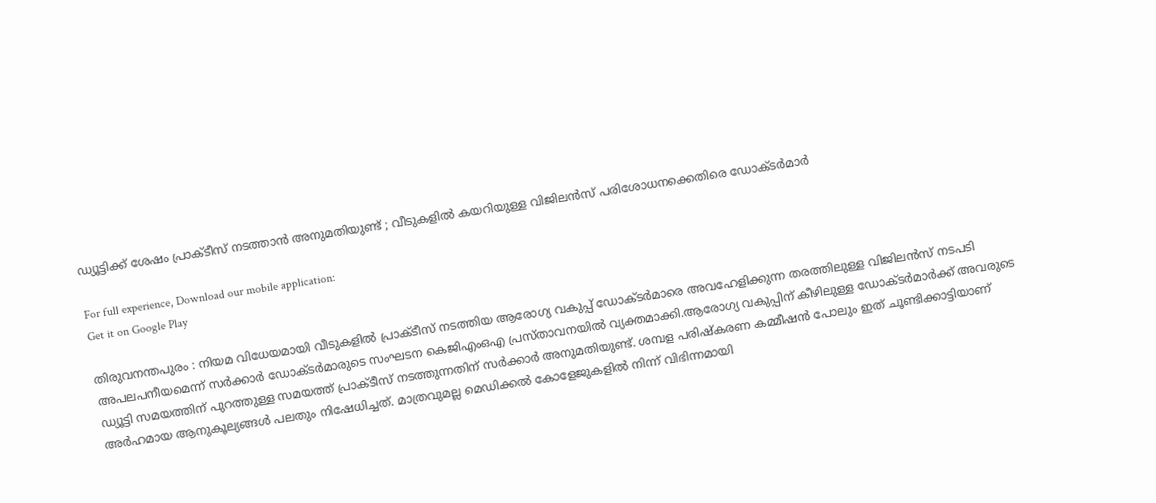ഡ്യൂട്ടിക്ക് ശേഷം പ്രാക്ടീസ് നടത്താൻ അനുമതിയുണ്ട് ; വീടുകളിൽ കയറിയുള്ള വിജിലന്‍സ് പരിശോധനക്കെതിരെ ഡോക്ടര്‍മാര്‍

For full experience, Download our mobile application:
Get it on Google Play

തിരുവനന്തപുരം : നിയമ വിധേയമായി വീടുകളിൽ പ്രാക്ടീസ് നടത്തിയ ആരോഗ്യ വകുപ്പ് ഡോക്ടർമാരെ അവഹേളിക്കുന്ന തരത്തിലുള്ള വിജിലൻസ് നടപടി അപലപനീയമെന്ന് സര്‍ക്കാര്‍ ഡോക്ടര്‍മാരുടെ സംഘടന കെജിഎംഒഎ പ്രസ്താവനയില്‍ വ്യക്തമാക്കി.ആരോഗ്യ വകുപ്പിന് കീഴിലുള്ള ഡോക്ടർമാർക്ക് അവരുടെ ഡ്യൂട്ടി സമയത്തിന് പുറത്തുള്ള സമയത്ത് പ്രാക്ടീസ് നടത്തുന്നതിന് സർക്കാർ അനുമതിയുണ്ട്. ശമ്പള പരിഷ്കരണ കമ്മീഷൻ പോലും ഇത് ചൂണ്ടിക്കാട്ടിയാണ് അർഹമായ ആനുകൂല്യങ്ങൾ പലതും നിഷേധിച്ചത്. മാത്രവുമല്ല മെഡിക്കൽ കോളേജുകളിൽ നിന്ന് വിഭിന്നമായി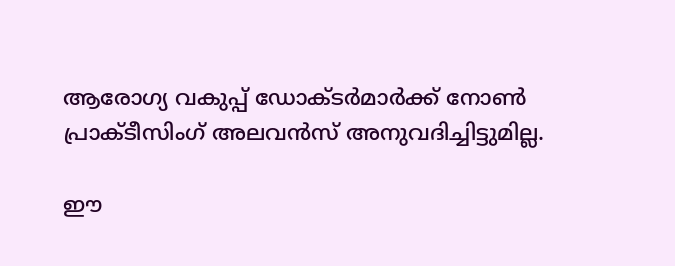ആരോഗ്യ വകുപ്പ് ഡോക്ടർമാർക്ക് നോൺ പ്രാക്ടീസിംഗ് അലവൻസ് അനുവദിച്ചിട്ടുമില്ല.

ഈ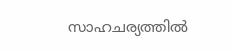സാഹചര്യത്തിൽ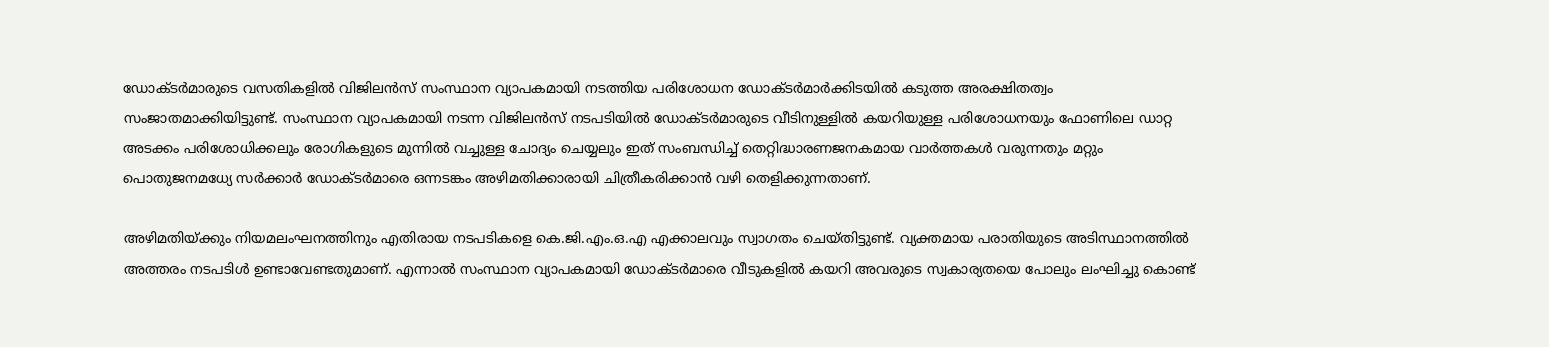ഡോക്ടർമാരുടെ വസതികളിൽ വിജിലൻസ് സംസ്ഥാന വ്യാപകമായി നടത്തിയ പരിശോധന ഡോക്ടർമാർക്കിടയിൽ കടുത്ത അരക്ഷിതത്വം സംജാതമാക്കിയിട്ടുണ്ട്. സംസ്ഥാന വ്യാപകമായി നടന്ന വിജിലൻസ് നടപടിയിൽ ഡോക്ടർമാരുടെ വീടിനുള്ളിൽ കയറിയുള്ള പരിശോധനയും ഫോണിലെ ഡാറ്റ അടക്കം പരിശോധിക്കലും രോഗികളുടെ മുന്നിൽ വച്ചുള്ള ചോദ്യം ചെയ്യലും ഇത് സംബന്ധിച്ച് തെറ്റിദ്ധാരണജനകമായ വാർത്തകൾ വരുന്നതും മറ്റും പൊതുജനമധ്യേ സർക്കാർ ഡോക്ടർമാരെ ഒന്നടങ്കം അഴിമതിക്കാരായി ചിത്രീകരിക്കാൻ വഴി തെളിക്കുന്നതാണ്.

അഴിമതിയ്ക്കും നിയമലംഘനത്തിനും എതിരായ നടപടികളെ കെ.ജി.എം.ഒ.എ എക്കാലവും സ്വാഗതം ചെയ്തിട്ടുണ്ട്. വ്യക്തമായ പരാതിയുടെ അടിസ്ഥാനത്തിൽ അത്തരം നടപടിൾ ഉണ്ടാവേണ്ടതുമാണ്. എന്നാൽ സംസ്ഥാന വ്യാപകമായി ഡോക്ടർമാരെ വീടുകളിൽ കയറി അവരുടെ സ്വകാര്യതയെ പോലും ലംഘിച്ചു കൊണ്ട്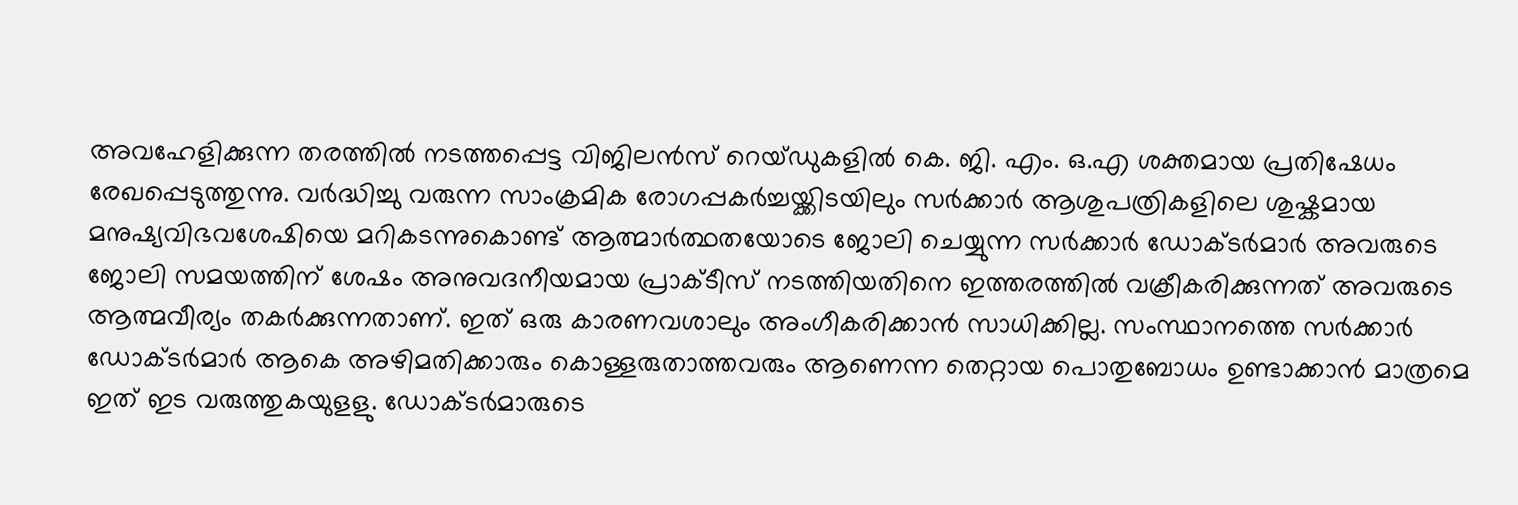അവഹേളിക്കുന്ന തരത്തിൽ നടത്തപ്പെട്ട വിജിലൻസ് റെയ്ഡുകളിൽ കെ. ജി. എം. ഒ.എ ശക്തമായ പ്രതിഷേധം രേഖപ്പെടുത്തുന്നു. വർദ്ധിച്ചു വരുന്ന സാംക്രമിക രോഗപ്പകർച്ചയ്ക്കിടയിലും സർക്കാർ ആശുപത്രികളിലെ ശുഷ്കമായ മനുഷ്യവിഭവശേഷിയെ മറികടന്നുകൊണ്ട് ആത്മാർത്ഥതയോടെ ജോലി ചെയ്യുന്ന സർക്കാർ ഡോക്ടർമാർ അവരുടെ ജോലി സമയത്തിന് ശേഷം അനുവദനീയമായ പ്രാക്ടീസ് നടത്തിയതിനെ ഇത്തരത്തിൽ വക്രീകരിക്കുന്നത് അവരുടെ ആത്മവീര്യം തകർക്കുന്നതാണ്. ഇത് ഒരു കാരണവശാലും അംഗീകരിക്കാൻ സാധിക്കില്ല. സംസ്ഥാനത്തെ സർക്കാർ ഡോക്ടർമാർ ആകെ അഴിമതിക്കാരും കൊള്ളരുതാത്തവരും ആണെന്ന തെറ്റായ പൊതുബോധം ഉണ്ടാക്കാൻ മാത്രമെ ഇത് ഇട വരുത്തുകയുളളു. ഡോക്ടർമാരുടെ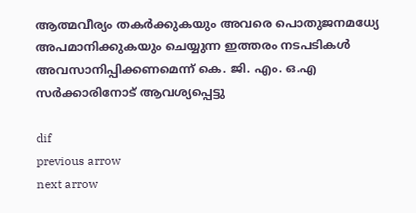ആത്മവീര്യം തകർക്കുകയും അവരെ പൊതുജനമധ്യേ അപമാനിക്കുകയും ചെയ്യുന്ന ഇത്തരം നടപടികൾ അവസാനിപ്പിക്കണമെന്ന് കെ. ജി. എം. ഒ.എ സർക്കാരിനോട് ആവശ്യപ്പെട്ടു

dif
previous arrow
next arrow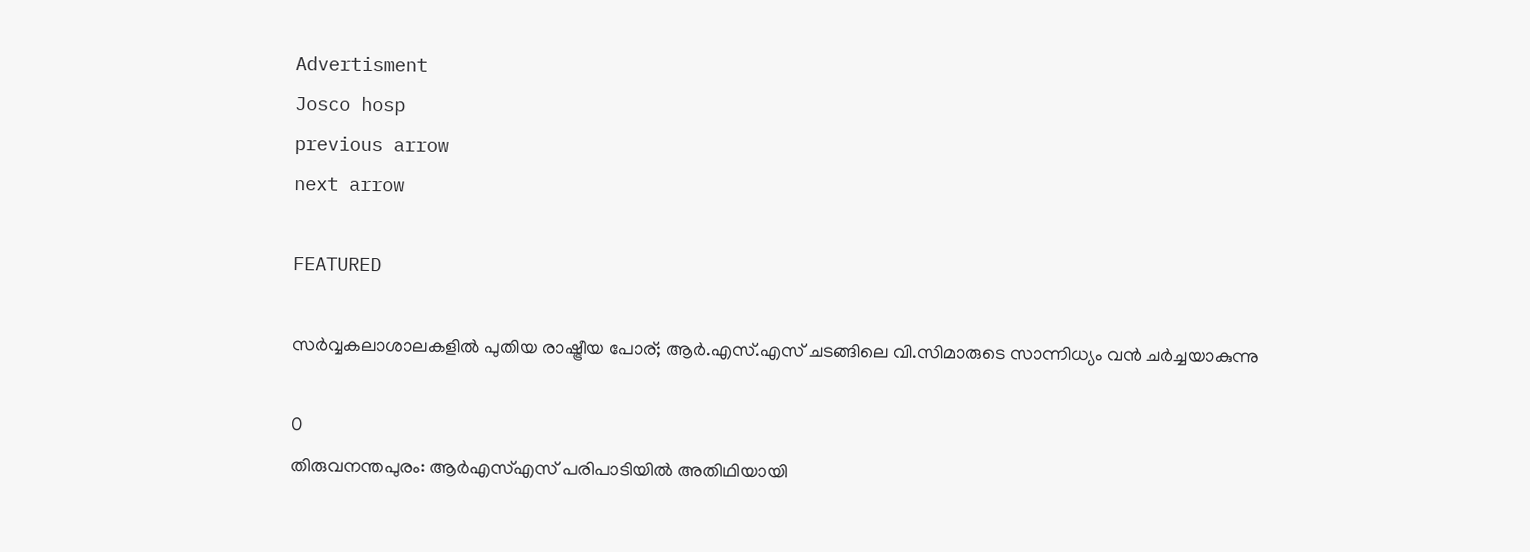Advertisment
Josco hosp
previous arrow
next arrow

FEATURED

സർവ്വകലാശാലകളിൽ പുതിയ രാഷ്ട്രീയ പോര്; ആർ.എസ്.എസ് ചടങ്ങിലെ വി.സിമാരുടെ സാന്നിധ്യം വൻ ചർച്ചയാകുന്നു

0
തിരുവനന്തപുരം: ആർഎസ്എസ് പരിപാടിയിൽ അതിഥിയായി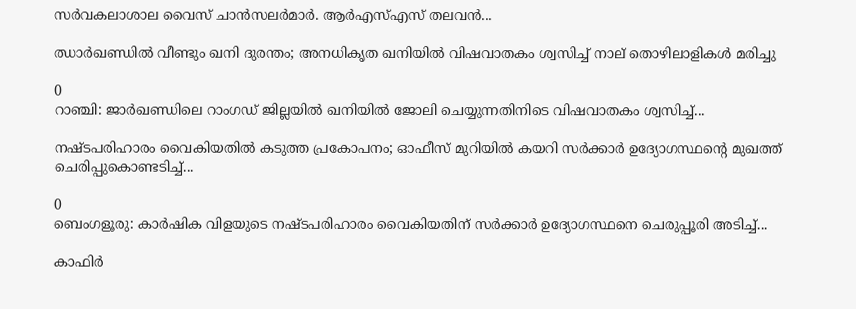സർവകലാശാല വൈസ് ചാൻസലർമാർ. ആർഎസ്എസ് തലവൻ...

ഝാർഖണ്ഡിൽ വീണ്ടും ഖനി ദുരന്തം; അനധികൃത ഖനിയിൽ വിഷവാതകം ശ്വസിച്ച് നാല് തൊഴിലാളികൾ മരിച്ചു

0
റാഞ്ചി: ജാര്‍ഖണ്ഡിലെ റാംഗഡ് ജില്ലയിൽ ഖനിയില്‍ ജോലി ചെയ്യുന്നതിനിടെ വിഷവാതകം ശ്വസിച്ച്...

നഷ്ടപരിഹാരം വൈകിയതിൽ കടുത്ത പ്രകോപനം; ഓഫീസ് മുറിയിൽ കയറി സർക്കാർ ഉദ്യോഗസ്ഥന്റെ മുഖത്ത് ചെരിപ്പുകൊണ്ടടിച്ച്...

0
ബെംഗളൂരു: കാർഷിക വിളയുടെ നഷ്ടപരിഹാരം വൈകിയതിന് സര്‍ക്കാര്‍ ഉദ്യോഗസ്ഥനെ ചെരുപ്പൂരി അടിച്ച്...

കാഫിർ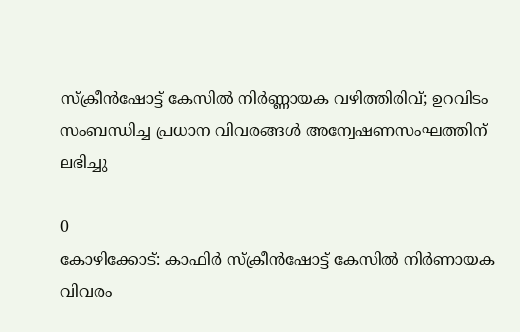സ്ക്രീൻഷോട്ട് കേസിൽ നിർണ്ണായക വഴിത്തിരിവ്; ഉറവിടം സംബന്ധിച്ച പ്രധാന വിവരങ്ങൾ അന്വേഷണസംഘത്തിന് ലഭിച്ചു

0
കോഴിക്കോട്: കാഫിര്‍ സ്‌ക്രീന്‍ഷോട്ട് കേസില്‍ നിര്‍ണായക വിവരം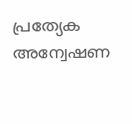പ്രത്യേക അന്വേഷണ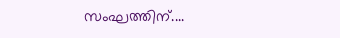സംഘത്തിന്....